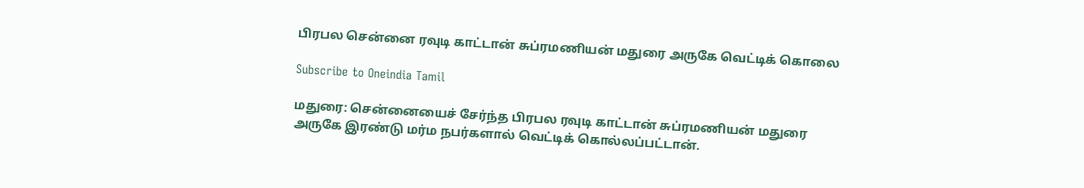பிரபல சென்னை ரவுடி காட்டான் சுப்ரமணியன் மதுரை அருகே வெட்டிக் கொலை

Subscribe to Oneindia Tamil

மதுரை: சென்னையைச் சேர்ந்த பிரபல ரவுடி காட்டான் சுப்ரமணியன் மதுரை அருகே இரண்டு மர்ம நபர்களால் வெட்டிக் கொல்லப்பட்டான்.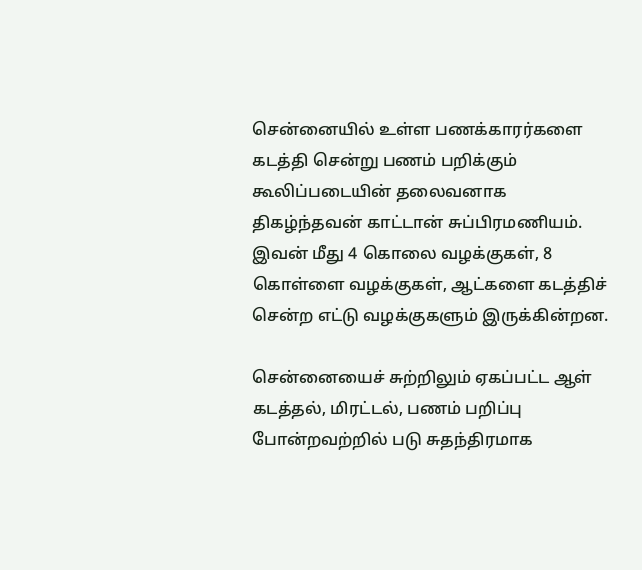சென்னையில் உள்ள பணக்காரர்களை கடத்தி சென்று பணம் பறிக்கும் கூலிப்படையின் தலைவனாக திகழ்ந்தவன் காட்டான் சுப்பிரமணியம். இவன் மீது 4 கொலை வழக்குகள், 8 கொள்ளை வழக்குகள், ஆட்களை கடத்திச் சென்ற எட்டு வழக்குகளும் இருக்கின்றன.

சென்னையைச் சுற்றிலும் ஏகப்பட்ட ஆள் கடத்தல், மிரட்டல், பணம் பறிப்பு போன்றவற்றில் படு சுதந்திரமாக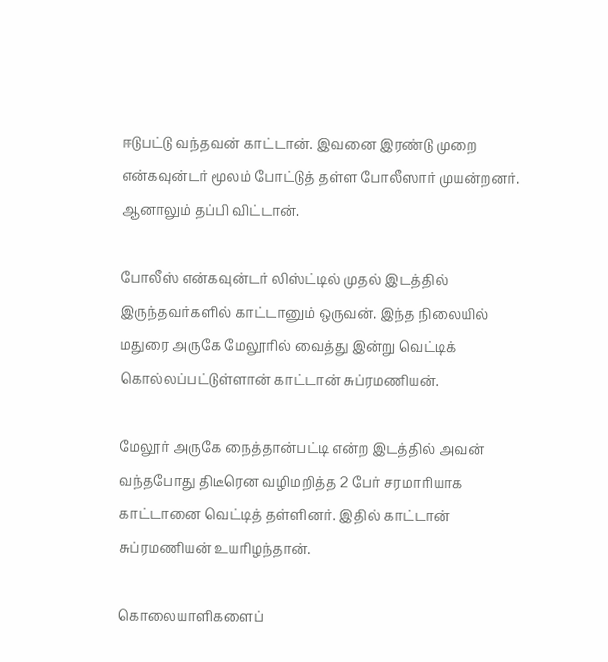ஈடுபட்டு வந்தவன் காட்டான். இவனை இரண்டு முறை என்கவுன்டர் மூலம் போட்டுத் தள்ள போலீஸார் முயன்றனர்.
ஆனாலும் தப்பி விட்டான்.

போலீஸ் என்கவுன்டர் லிஸ்ட்டில் முதல் இடத்தில் இருந்தவர்களில் காட்டானும் ஒருவன். இந்த நிலையில் மதுரை அருகே மேலூரில் வைத்து இன்று வெட்டிக் கொல்லப்பட்டுள்ளான் காட்டான் சுப்ரமணியன்.

மேலூர் அருகே நைத்தான்பட்டி என்ற இடத்தில் அவன் வந்தபோது திடீரென வழிமறித்த 2 பேர் சரமாரியாக காட்டானை வெட்டித் தள்ளினர். இதில் காட்டான் சுப்ரமணியன் உயரிழந்தான்.

கொலையாளிகளைப்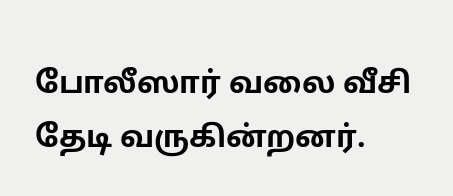போலீஸார் வலை வீசி தேடி வருகின்றனர்.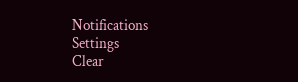Notifications
Settings
Clear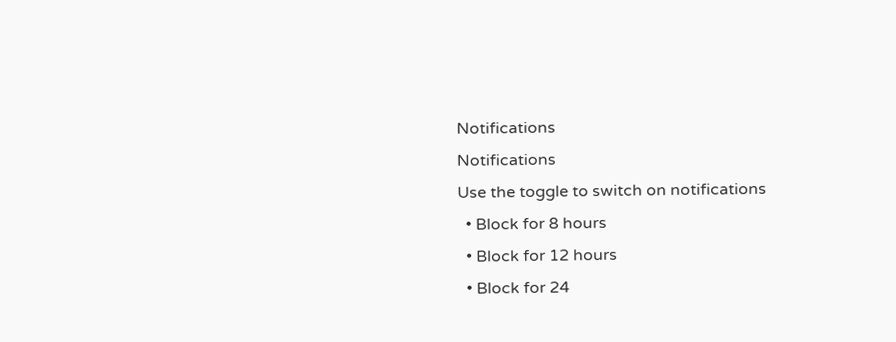Notifications
Notifications
Use the toggle to switch on notifications
  • Block for 8 hours
  • Block for 12 hours
  • Block for 24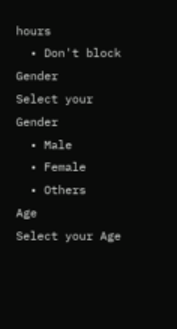hours
  • Don't block
Gender
Select your Gender
  • Male
  • Female
  • Others
Age
Select your Age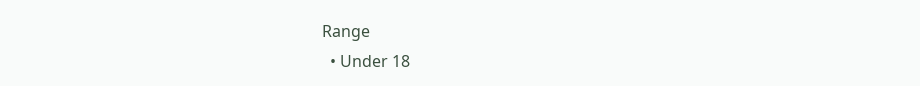Range
  • Under 18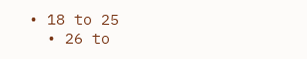• 18 to 25
  • 26 to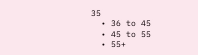35
  • 36 to 45
  • 45 to 55
  • 55+